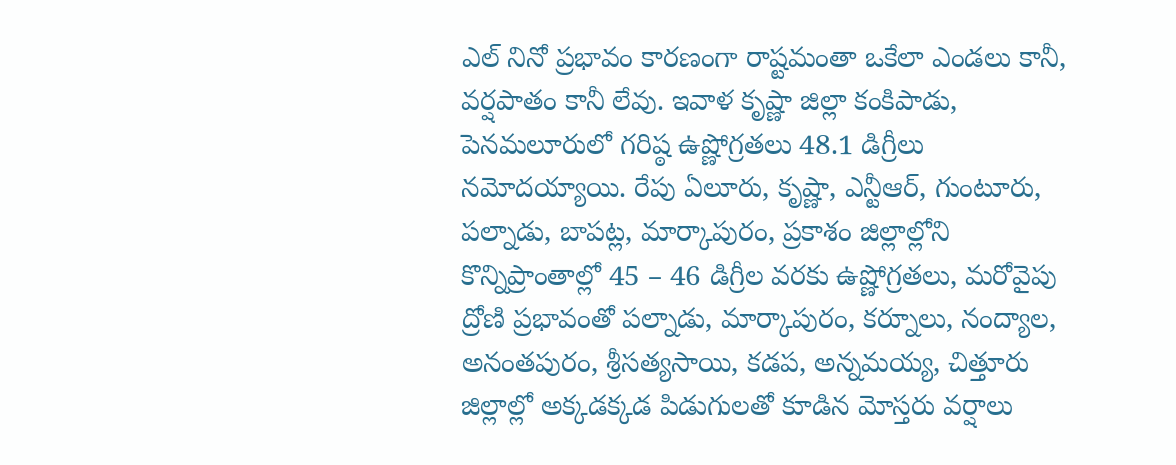ఎల్ నినో ప్రభావం కారణంగా రాష్టమంతా ఒకేలా ఎండలు కానీ, వర్షపాతం కానీ లేవు. ఇవాళ కృష్ణా జిల్లా కంకిపాడు, పెనమలూరులో గరిష్ఠ ఉష్ణోగ్రతలు 48.1 డిగ్రీలు నమోదయ్యాయి. రేపు ఏలూరు, కృష్ణా, ఎన్టీఆర్, గుంటూరు, పల్నాడు, బాపట్ల, మార్కాపురం, ప్రకాశం జిల్లాల్లోని కొన్నిప్రాంతాల్లో 45 – 46 డిగ్రీల వరకు ఉష్ణోగ్రతలు, మరోవైపు ద్రోణి ప్రభావంతో పల్నాడు, మార్కాపురం, కర్నూలు, నంద్యాల, అనంతపురం, శ్రీసత్యసాయి, కడప, అన్నమయ్య, చిత్తూరు జిల్లాల్లో అక్కడక్కడ పిడుగులతో కూడిన మోస్తరు వర్షాలు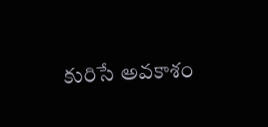కురిసే అవకాశం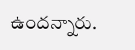ఉందన్నారు.